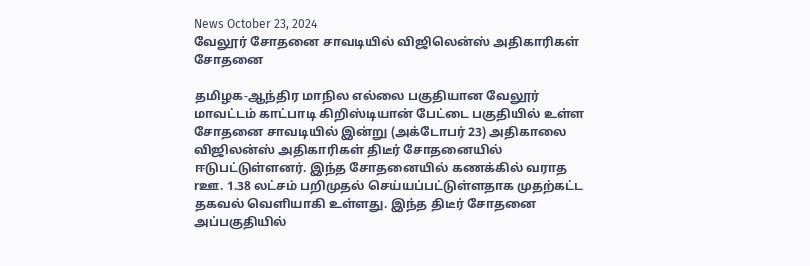News October 23, 2024
வேலூர் சோதனை சாவடியில் விஜிலென்ஸ் அதிகாரிகள் சோதனை

தமிழக-ஆந்திர மாநில எல்லை பகுதியான வேலூர் மாவட்டம் காட்பாடி கிறிஸ்டியான் பேட்டை பகுதியில் உள்ள சோதனை சாவடியில் இன்று (அக்டோபர் 23) அதிகாலை விஜிலன்ஸ் அதிகாரிகள் திடீர் சோதனையில் ஈடுபட்டுள்ளனர். இந்த சோதனையில் கணக்கில் வராத rஊ. 1.38 லட்சம் பறிமுதல் செய்யப்பட்டுள்ளதாக முதற்கட்ட தகவல் வெளியாகி உள்ளது. இந்த திடீர் சோதனை அப்பகுதியில்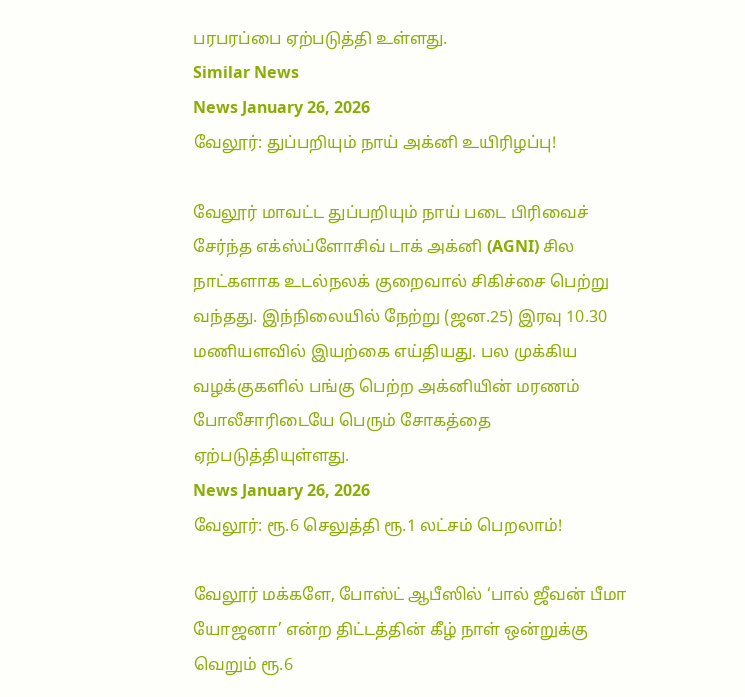பரபரப்பை ஏற்படுத்தி உள்ளது.
Similar News
News January 26, 2026
வேலூர்: துப்பறியும் நாய் அக்னி உயிரிழப்பு!

வேலூர் மாவட்ட துப்பறியும் நாய் படை பிரிவைச் சேர்ந்த எக்ஸ்ப்ளோசிவ் டாக் அக்னி (AGNI) சில நாட்களாக உடல்நலக் குறைவால் சிகிச்சை பெற்று வந்தது. இந்நிலையில் நேற்று (ஜன.25) இரவு 10.30 மணியளவில் இயற்கை எய்தியது. பல முக்கிய வழக்குகளில் பங்கு பெற்ற அக்னியின் மரணம் போலீசாரிடையே பெரும் சோகத்தை ஏற்படுத்தியுள்ளது.
News January 26, 2026
வேலூர்: ரூ.6 செலுத்தி ரூ.1 லட்சம் பெறலாம்!

வேலூர் மக்களே, போஸ்ட் ஆபீஸில் ‘பால் ஜீவன் பீமா யோஜனா’ என்ற திட்டத்தின் கீழ் நாள் ஒன்றுக்கு வெறும் ரூ.6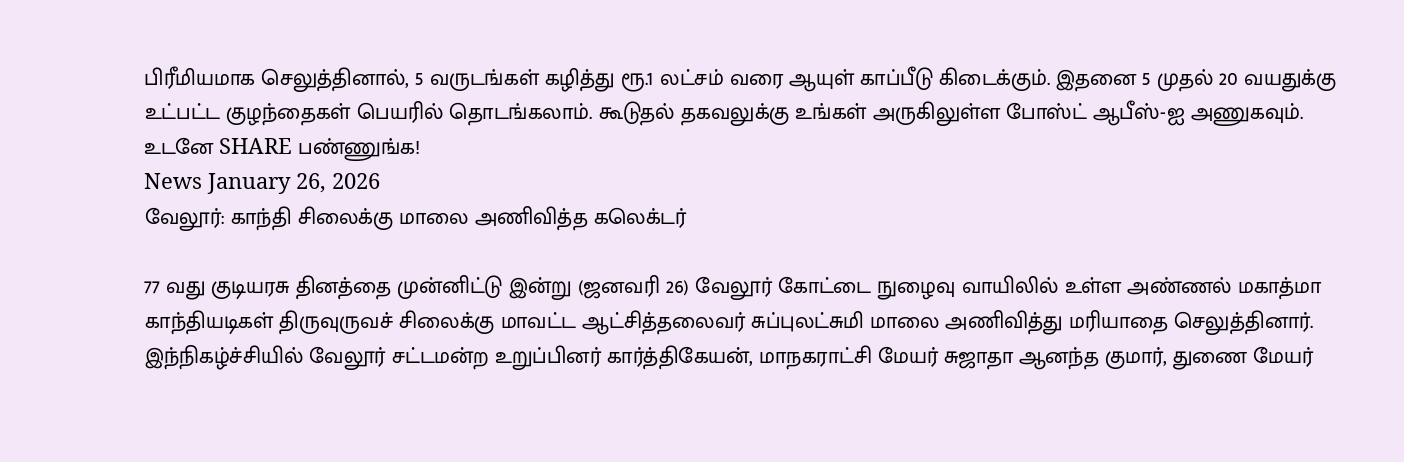பிரீமியமாக செலுத்தினால், 5 வருடங்கள் கழித்து ரூ.1 லட்சம் வரை ஆயுள் காப்பீடு கிடைக்கும். இதனை 5 முதல் 20 வயதுக்கு உட்பட்ட குழந்தைகள் பெயரில் தொடங்கலாம். கூடுதல் தகவலுக்கு உங்கள் அருகிலுள்ள போஸ்ட் ஆபீஸ்-ஐ அணுகவும். உடனே SHARE பண்ணுங்க!
News January 26, 2026
வேலூர்: காந்தி சிலைக்கு மாலை அணிவித்த கலெக்டர்

77 வது குடியரசு தினத்தை முன்னிட்டு இன்று (ஜனவரி 26) வேலூர் கோட்டை நுழைவு வாயிலில் உள்ள அண்ணல் மகாத்மா காந்தியடிகள் திருவுருவச் சிலைக்கு மாவட்ட ஆட்சித்தலைவர் சுப்புலட்சுமி மாலை அணிவித்து மரியாதை செலுத்தினார். இந்நிகழ்ச்சியில் வேலூர் சட்டமன்ற உறுப்பினர் கார்த்திகேயன், மாநகராட்சி மேயர் சுஜாதா ஆனந்த குமார், துணை மேயர்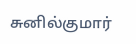சுனில்குமார்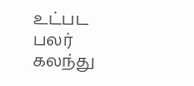உட்பட பலர் கலந்து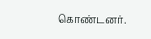கொண்டனர்.